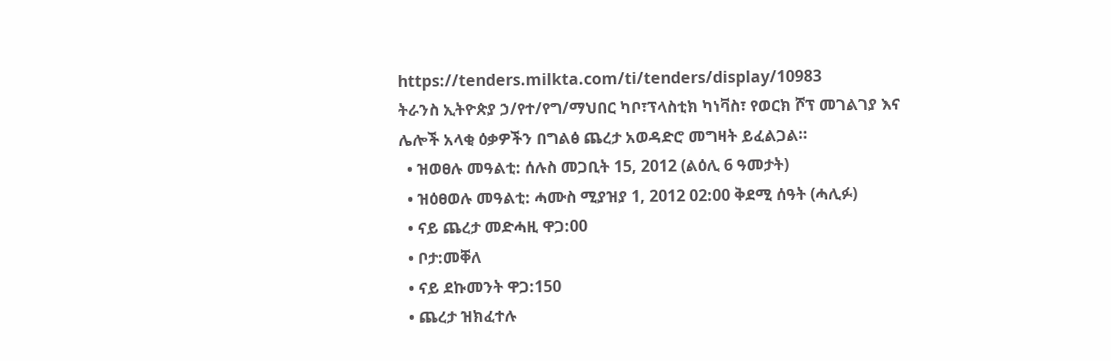https://tenders.milkta.com/ti/tenders/display/10983
ትራንስ ኢትዮጵያ ኃ/የተ/የግ/ማህበር ካቦ፣ፕላስቲክ ካነቫስ፣ የወርክ ሾፕ መገልገያ እና ሌሎች አላቂ ዕቃዎችን በግልፅ ጨረታ አወዳድሮ መግዛት ይፈልጋል።
  • ዝወፀሉ መዓልቲ: ሰሉስ መጋቢት 15, 2012 (ልዕሊ 6 ዓመታት)
  • ዝዕፀወሉ መዓልቲ: ሓሙስ ሚያዝያ 1, 2012 02:00 ቅደሚ ሰዓት (ሓሊፉ)
  • ናይ ጨረታ መድሓዚ ዋጋ:00
  • ቦታ:መቐለ
  • ናይ ደኩመንት ዋጋ:150
  • ጨረታ ዝክፈተሉ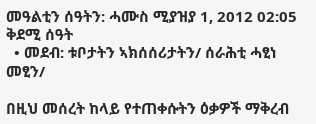መዓልቲን ሰዓትን: ሓሙስ ሚያዝያ 1, 2012 02:05 ቅደሚ ሰዓት
  • መደብ: ቱቦታትን ኣክሰሰሪታትን/ ሰራሕቲ ሓፂነ መፂን/

በዚህ መሰረት ከላይ የተጠቀሱትን ዕቃዎች ማቅረብ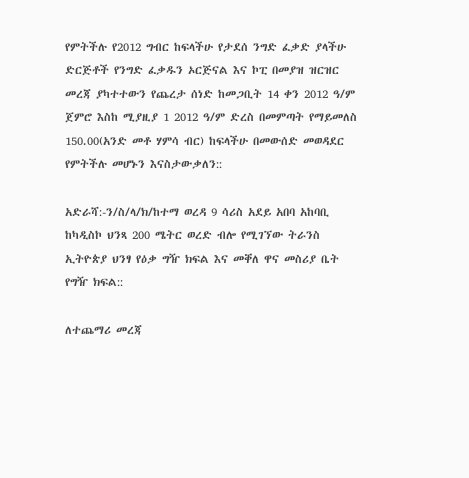የምትችሉ የ2012 ግብር ከፍላችሁ የታደሰ ንግድ ፈቃድ ያላችሁ ድርጅቶች የንግድ ፈቃዱን ኦርጅናል እና ኮፒ በመያዝ ዝርዝር መረጃ ያካተተውን የጨረታ ሰነድ ከመጋቢት 14 ቀን 2012 ዓ/ም ጀምሮ እስከ ሚያዚያ 1 2012 ዓ/ም ድረስ በመምጣት የማይመለስ 150.00(አንድ መቶ ሃምሳ ብር) ከፍላችሁ በመውሰድ መወዳደር የምትችሉ መሆኑን እናስታውቃለን::

አድራሻ:-ን/ስ/ላ/ክ/ከተማ ወረዳ 9 ሳሪስ አደይ አበባ አከባቢ ከካዲስኮ ህንጻ 200 ሜትር ወረድ ብሎ የሚገኘው ትራንስ ኢትዮጵያ ህንፃ የዕቃ ግዥ ክፍል እና መቐለ ዋና መስሪያ ቤት የግዥ ክፍል::

ለተጨማሪ መረጃ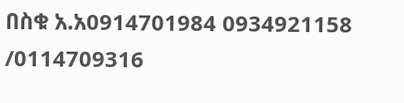በስቁ አ.አ0914701984 0934921158 /0114709316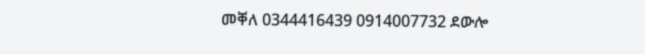መቐለ 0344416439 0914007732 ደውሎ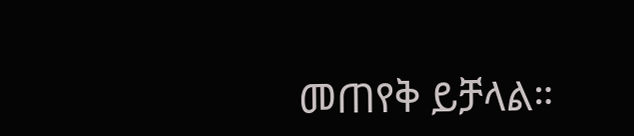መጠየቅ ይቻላል።